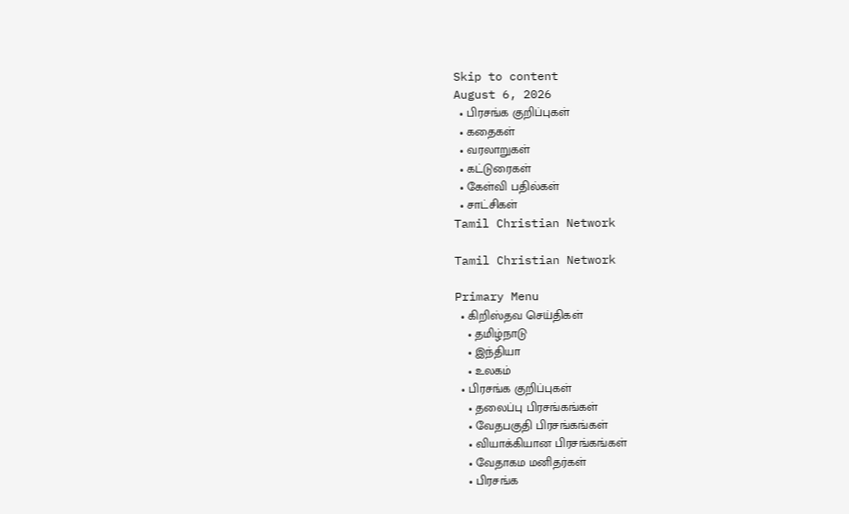Skip to content
August 6, 2026
  • பிரசங்க குறிப்புகள்
  • கதைகள்
  • வரலாறுகள்
  • கட்டுரைகள்
  • கேள்வி பதில்கள்
  • சாட்சிகள்
Tamil Christian Network

Tamil Christian Network

Primary Menu
  • கிறிஸ்தவ செய்திகள்
    • தமிழ்நாடு
    • இந்தியா
    • உலகம்
  • பிரசங்க குறிப்புகள்
    • தலைப்பு பிரசங்கங்கள்
    • வேதபகுதி பிரசங்கங்கள்
    • வியாக்கியான பிரசங்கங்கள்
    • வேதாகம மனிதர்கள்
    • பிரசங்க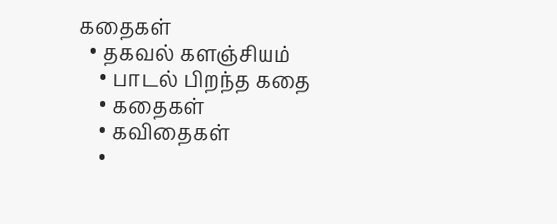கதைகள்
  • தகவல் களஞ்சியம்
    • பாடல் பிறந்த கதை
    • கதைகள்
    • கவிதைகள்
    •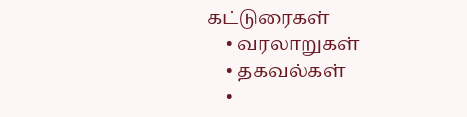கட்டுரைகள்
    • வரலாறுகள்
    • தகவல்கள்
    •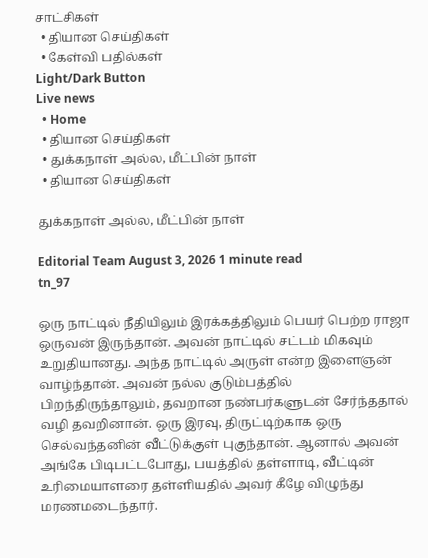சாட்சிகள்
  • தியான செய்திகள்
  • கேள்வி பதில்கள்
Light/Dark Button
Live news
  • Home
  • தியான செய்திகள்
  • துக்கநாள் அல்ல, மீட்பின் நாள்
  • தியான செய்திகள்

துக்கநாள் அல்ல, மீட்பின் நாள்

Editorial Team August 3, 2026 1 minute read
tn_97

ஒரு நாட்டில் நீதியிலும் இரக்கத்திலும் பெயர் பெற்ற ராஜா ஒருவன் இருந்தான். அவன் நாட்டில் சட்டம் மிகவும் உறுதியானது. அந்த நாட்டில் அருள் என்ற இளைஞன் வாழ்ந்தான். அவன் நல்ல குடும்பத்தில் பிறந்திருந்தாலும், தவறான நண்பர்களுடன் சேர்ந்ததால் வழி தவறினான். ஒரு இரவு, திருட்டிற்காக ஒரு செல்வந்தனின் வீட்டுக்குள் புகுந்தான். ஆனால் அவன் அங்கே பிடிபட்டபோது, பயத்தில் தள்ளாடி, வீட்டின் உரிமையாளரை தள்ளியதில் அவர் கீழே விழுந்து மரணமடைந்தார்.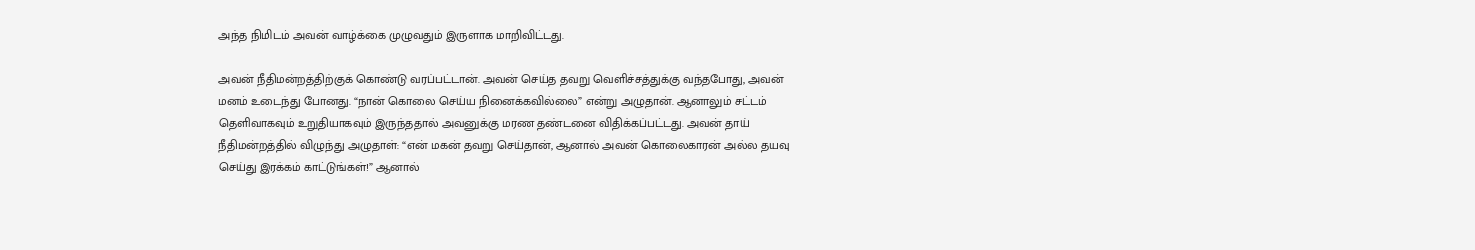அந்த நிமிடம் அவன் வாழ்க்கை முழுவதும் இருளாக மாறிவிட்டது.

அவன் நீதிமன்றத்திற்குக் கொண்டு வரப்பட்டான். அவன் செய்த தவறு வெளிச்சத்துக்கு வந்தபோது, அவன் மனம் உடைந்து போனது. “நான் கொலை செய்ய நினைக்கவில்லை” என்று அழுதான். ஆனாலும் சட்டம் தெளிவாகவும் உறுதியாகவும் இருந்ததால் அவனுக்கு மரண தண்டனை விதிக்கப்பட்டது. அவன் தாய் நீதிமன்றத்தில் விழுந்து அழுதாள்: “என் மகன் தவறு செய்தான், ஆனால் அவன் கொலைகாரன் அல்ல தயவு செய்து இரக்கம் காட்டுங்கள்!” ஆனால்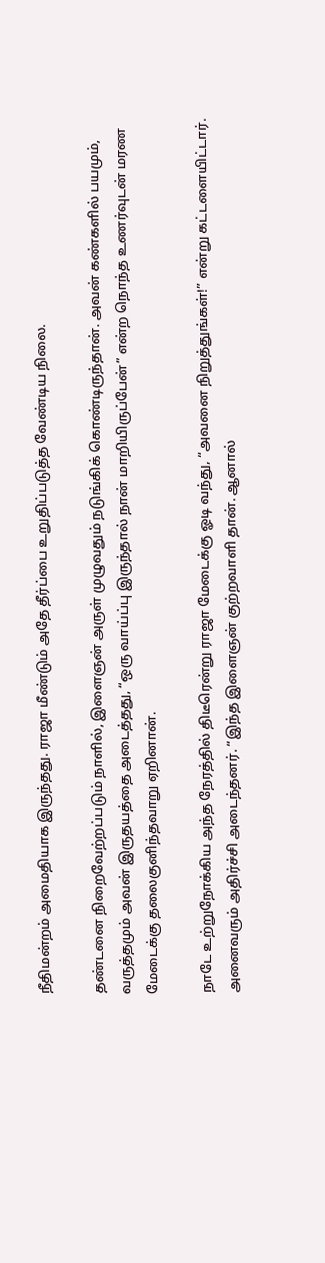நீதிமன்றம் அமைதியாக இருந்தது. ராஜா மீண்டும் அதே தீர்ப்பை உறுதிப்படுத்த வேண்டிய நிலை.

தண்டனை நிறைவேற்றப்படும் நாளில், இளைஞன் அருள் முழுவதும் நடுங்கிக் கொண்டிருந்தான். அவன் கண்களில் பயமும், வருத்தமும் அவன் இருதயத்தை அடைத்தது, “ஒரு வாய்ப்பு இருந்தால் நான் மாறியிருப்பேன்” என்ற நொந்த உணர்வுடன் மரண மேடைக்கு தலைகுனிந்தவாறு ஏறினான்.

நாடே உற்றுநோக்கிய அந்த நேரத்தில் திடீரென்று ராஜா மேடைக்கு ஓடி வந்து, “அவனை நிறுத்துங்கள்!” என்று கட்டளையிட்டார். அனைவரும் அதிர்ச்சி அடைந்தனர். “இந்த இளைஞன் குற்றவாளி தான். ஆனால்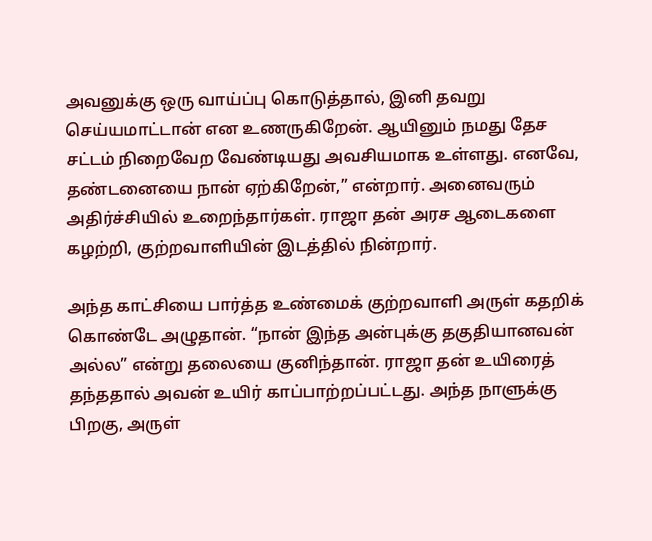அவனுக்கு ஒரு வாய்ப்பு கொடுத்தால், இனி தவறு செய்யமாட்டான் என உணருகிறேன். ஆயினும் நமது தேச சட்டம் நிறைவேற வேண்டியது அவசியமாக உள்ளது. எனவே, தண்டனையை நான் ஏற்கிறேன்,” என்றார். அனைவரும் அதிர்ச்சியில் உறைந்தார்கள். ராஜா தன் அரச ஆடைகளை கழற்றி, குற்றவாளியின் இடத்தில் நின்றார்.

அந்த காட்சியை பார்த்த உண்மைக் குற்றவாளி அருள் கதறிக் கொண்டே அழுதான். “நான் இந்த அன்புக்கு தகுதியானவன் அல்ல” என்று தலையை குனிந்தான். ராஜா தன் உயிரைத் தந்ததால் அவன் உயிர் காப்பாற்றப்பட்டது. அந்த நாளுக்கு பிறகு, அருள்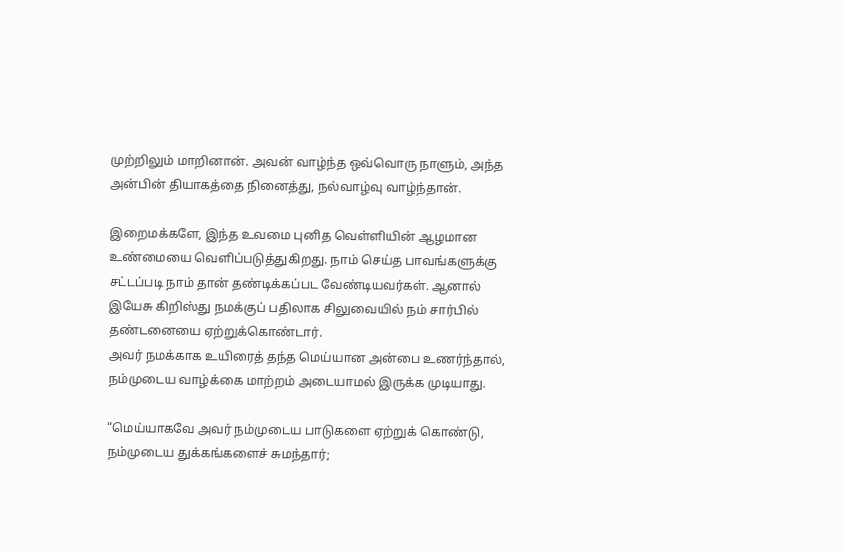முற்றிலும் மாறினான். அவன் வாழ்ந்த ஒவ்வொரு நாளும், அந்த அன்பின் தியாகத்தை நினைத்து, நல்வாழ்வு வாழ்ந்தான்.

இறைமக்களே, இந்த உவமை புனித வெள்ளியின் ஆழமான உண்மையை வெளிப்படுத்துகிறது. நாம் செய்த பாவங்களுக்கு சட்டப்படி நாம் தான் தண்டிக்கப்பட வேண்டியவர்கள். ஆனால் இயேசு கிறிஸ்து நமக்குப் பதிலாக சிலுவையில் நம் சார்பில் தண்டனையை ஏற்றுக்கொண்டார்.
அவர் நமக்காக உயிரைத் தந்த மெய்யான அன்பை உணர்ந்தால், நம்முடைய வாழ்க்கை மாற்றம் அடையாமல் இருக்க முடியாது.

“மெய்யாகவே அவர் நம்முடைய பாடுகளை ஏற்றுக் கொண்டு, நம்முடைய துக்கங்களைச் சுமந்தார்;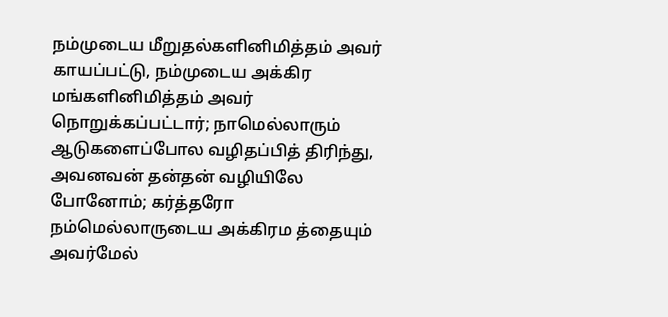நம்முடைய மீறுதல்களினிமித்தம் அவர் காயப்பட்டு, நம்முடைய அக்கிர மங்களினிமித்தம் அவர் நொறுக்கப்பட்டார்; நாமெல்லாரும் ஆடுகளைப்போல வழிதப்பித் திரிந்து, அவனவன் தன்தன் வழியிலே போனோம்; கர்த்தரோ நம்மெல்லாருடைய அக்கிரம த்தையும் அவர்மேல்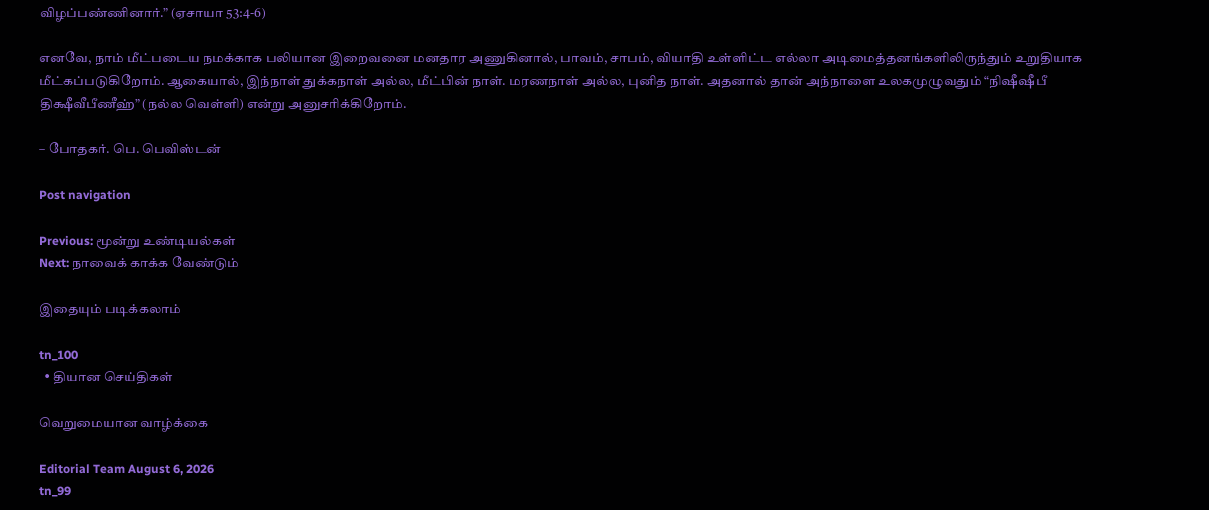விழப்பண்ணினார்.” (ஏசாயா 53:4-6)

எனவே, நாம் மீட்படைய நமக்காக பலியான இறைவனை மனதார அணுகினால், பாவம், சாபம், வியாதி உள்ளிட்ட எல்லா அடிமைத்தனங்களிலிருந்தும் உறுதியாக மீட்கப்படுகிறோம். ஆகையால், இந்நாள் துக்கநாள் அல்ல, மீட்பின் நாள். மரணநாள் அல்ல, புனித நாள். அதனால் தான் அந்நாளை உலகமுழுவதும் “நிஷீஷீபீ திக்ஷீவீபீணீஹ்” (நல்ல வெள்ளி) என்று அனுசரிக்கிறோம்.

– போதகர். பெ. பெவிஸ்டன்

Post navigation

Previous: மூன்று உண்டியல்கள்
Next: நாவைக் காக்க வேண்டும்

இதையும் படிக்கலாம்

tn_100
  • தியான செய்திகள்

வெறுமையான வாழ்க்கை

Editorial Team August 6, 2026
tn_99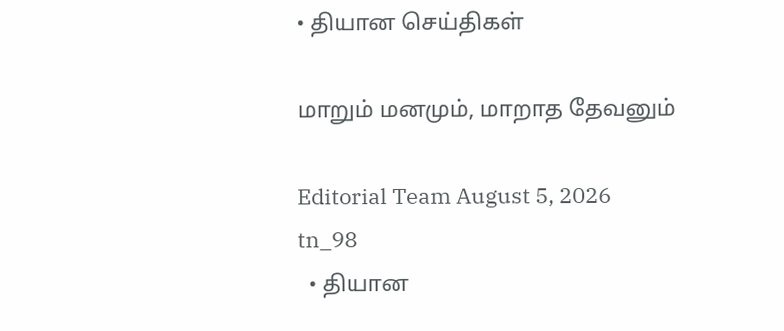• தியான செய்திகள்

மாறும் மனமும், மாறாத தேவனும்

Editorial Team August 5, 2026
tn_98
  • தியான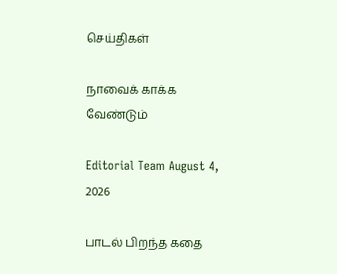செய்திகள்

நாவைக் காக்க வேண்டும்

Editorial Team August 4, 2026

பாடல் பிறந்த கதை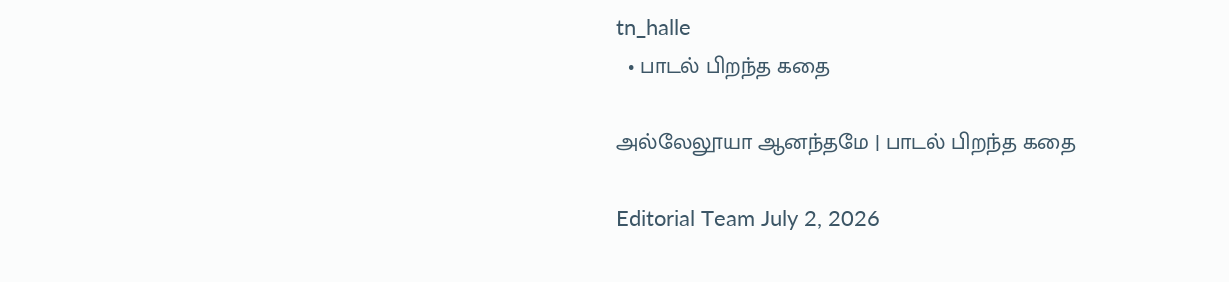tn_halle
  • பாடல் பிறந்த கதை

அல்லேலூயா ஆனந்தமே | பாடல் பிறந்த கதை

Editorial Team July 2, 2026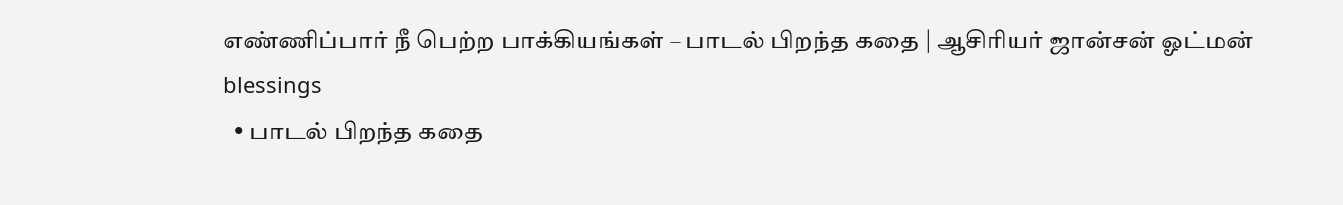எண்ணிப்பார் நீ பெற்ற பாக்கியங்கள் – பாடல் பிறந்த கதை | ஆசிரியர் ஜான்சன் ஓட்மன் blessings
  • பாடல் பிறந்த கதை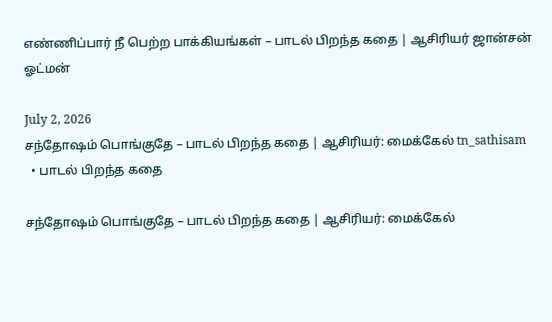எண்ணிப்பார் நீ பெற்ற பாக்கியங்கள் – பாடல் பிறந்த கதை | ஆசிரியர் ஜான்சன் ஓட்மன்

July 2, 2026
சந்தோஷம் பொங்குதே – பாடல் பிறந்த கதை | ஆசிரியர்: மைக்கேல் tn_sathisam
  • பாடல் பிறந்த கதை

சந்தோஷம் பொங்குதே – பாடல் பிறந்த கதை | ஆசிரியர்: மைக்கேல்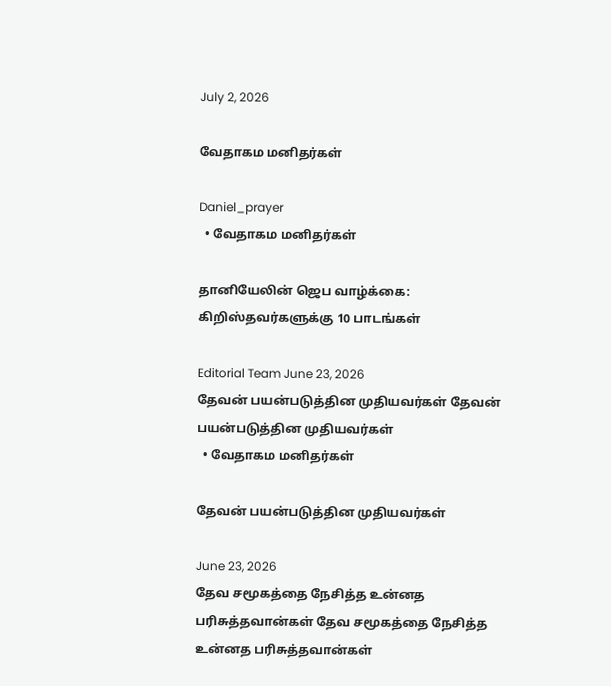July 2, 2026

வேதாகம மனிதர்கள்

Daniel_prayer
  • வேதாகம மனிதர்கள்

தானியேலின் ஜெப வாழ்க்கை: கிறிஸ்தவர்களுக்கு 10 பாடங்கள்

Editorial Team June 23, 2026
தேவன் பயன்படுத்தின முதியவர்கள் தேவன் பயன்படுத்தின முதியவர்கள்
  • வேதாகம மனிதர்கள்

தேவன் பயன்படுத்தின முதியவர்கள்

June 23, 2026
தேவ சமூகத்தை நேசித்த உன்னத பரிசுத்தவான்கள் தேவ சமூகத்தை நேசித்த உன்னத பரிசுத்தவான்கள்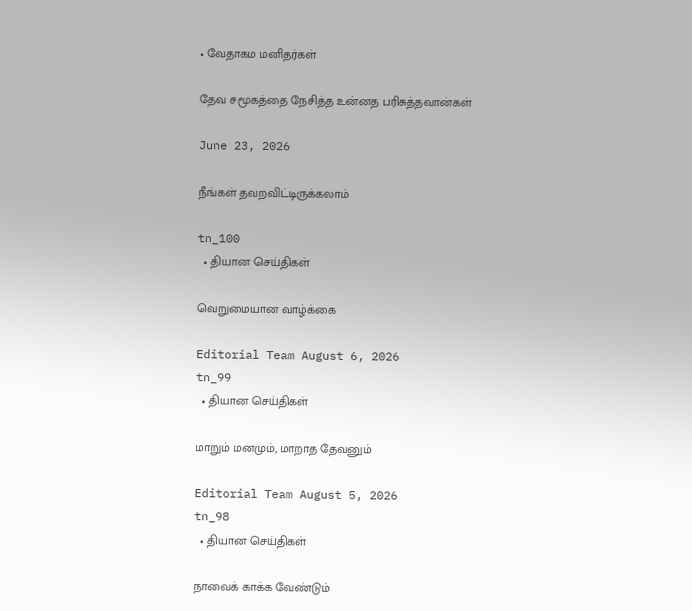• வேதாகம மனிதர்கள்

தேவ சமூகத்தை நேசித்த உன்னத பரிசுத்தவான்கள்

June 23, 2026

நீங்கள் தவறவிட்டிருக்கலாம்

tn_100
  • தியான செய்திகள்

வெறுமையான வாழ்க்கை

Editorial Team August 6, 2026
tn_99
  • தியான செய்திகள்

மாறும் மனமும், மாறாத தேவனும்

Editorial Team August 5, 2026
tn_98
  • தியான செய்திகள்

நாவைக் காக்க வேண்டும்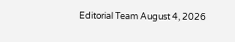Editorial Team August 4, 2026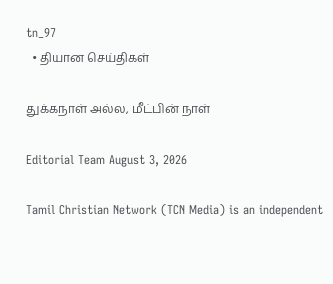tn_97
  • தியான செய்திகள்

துக்கநாள் அல்ல, மீட்பின் நாள்

Editorial Team August 3, 2026

Tamil Christian Network (TCN Media) is an independent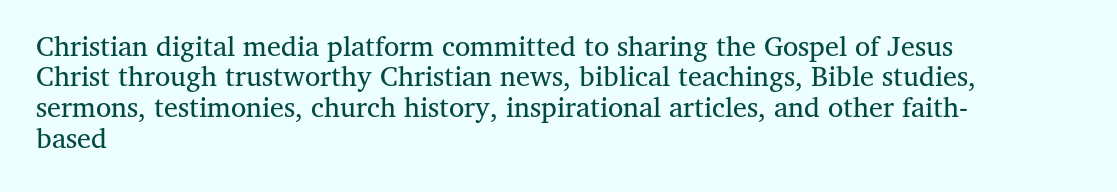Christian digital media platform committed to sharing the Gospel of Jesus Christ through trustworthy Christian news, biblical teachings, Bible studies, sermons, testimonies, church history, inspirational articles, and other faith-based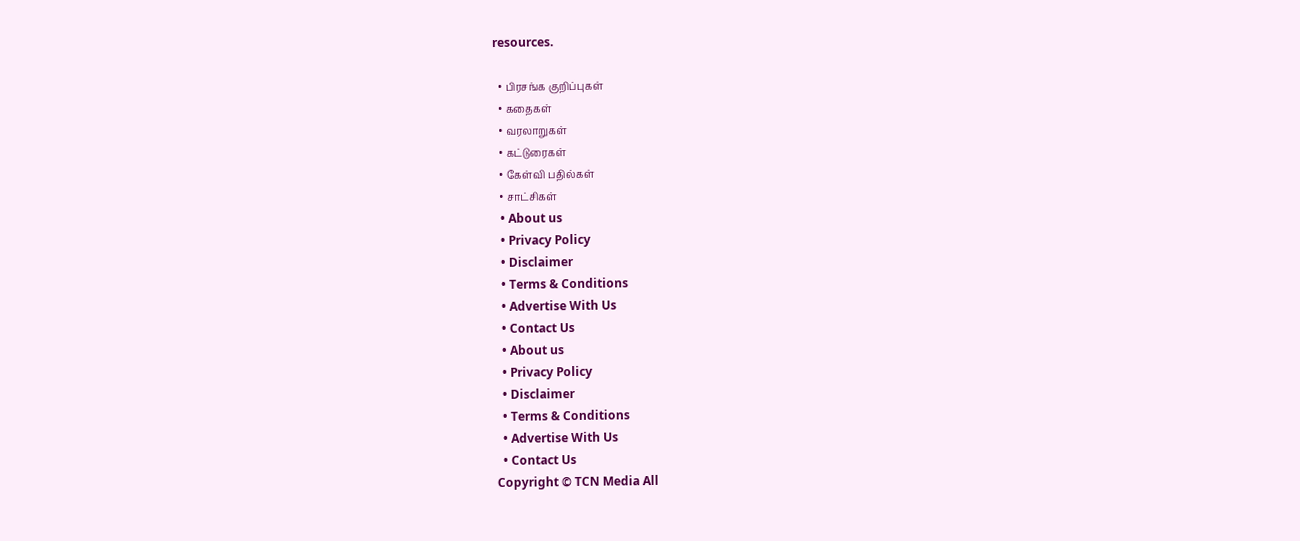resources.

  • பிரசங்க குறிப்புகள்
  • கதைகள்
  • வரலாறுகள்
  • கட்டுரைகள்
  • கேள்வி பதில்கள்
  • சாட்சிகள்
  • About us
  • Privacy Policy
  • Disclaimer
  • Terms & Conditions
  • Advertise With Us
  • Contact Us
  • About us
  • Privacy Policy
  • Disclaimer
  • Terms & Conditions
  • Advertise With Us
  • Contact Us
Copyright © TCN Media All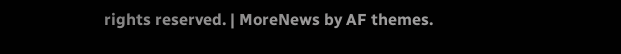rights reserved. | MoreNews by AF themes.